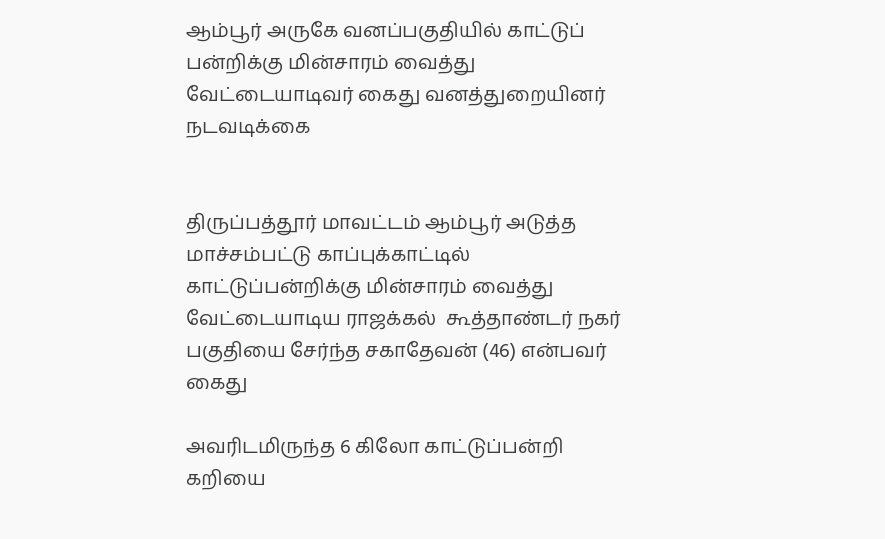ஆம்பூர் அருகே வனப்பகுதியில் காட்டுப் பன்றிக்கு மின்சாரம் வைத்து வேட்டையாடிவர் கைது வனத்துறையினர் நடவடிக்கை


திருப்பத்தூர் மாவட்டம் ஆம்பூர் அடுத்த மாச்சம்பட்டு காப்புக்காட்டில் காட்டுப்பன்றிக்கு மின்சாரம் வைத்து   வேட்டையாடிய ராஜக்கல்  கூத்தாண்டர் நகர் பகுதியை சேர்ந்த சகாதேவன் (46) என்பவர் கைது

அவரிடமிருந்த 6 கிலோ காட்டுப்பன்றி கறியை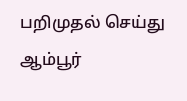பறிமுதல் செய்து ஆம்பூர்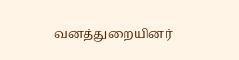வனத்துறையினர்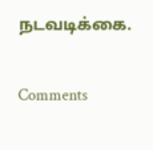நடவடிக்கை.

Comments